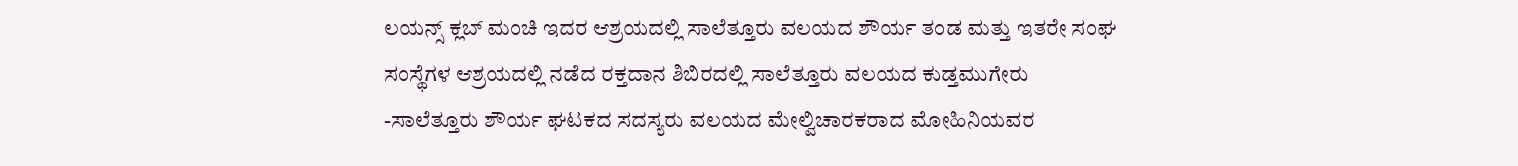ಲಯನ್ಸ್ ಕ್ಲಬ್ ಮಂಚಿ ಇದರ ಆಶ್ರಯದಲ್ಲಿ ಸಾಲೆತ್ತೂರು ವಲಯದ ಶೌರ್ಯ ತಂಡ ಮತ್ತು ಇತರೇ ಸಂಘ ಸಂಸ್ಥೆಗಳ ಆಶ್ರಯದಲ್ಲಿ ನಡೆದ ರಕ್ತದಾನ ಶಿಬಿರದಲ್ಲಿ ಸಾಲೆತ್ತೂರು ವಲಯದ ಕುಡ್ತಮುಗೇರು -ಸಾಲೆತ್ತೂರು ಶೌರ್ಯ ಘಟಕದ ಸದಸ್ಯರು ವಲಯದ ಮೇಲ್ವಿಚಾರಕರಾದ ಮೋಹಿನಿಯವರ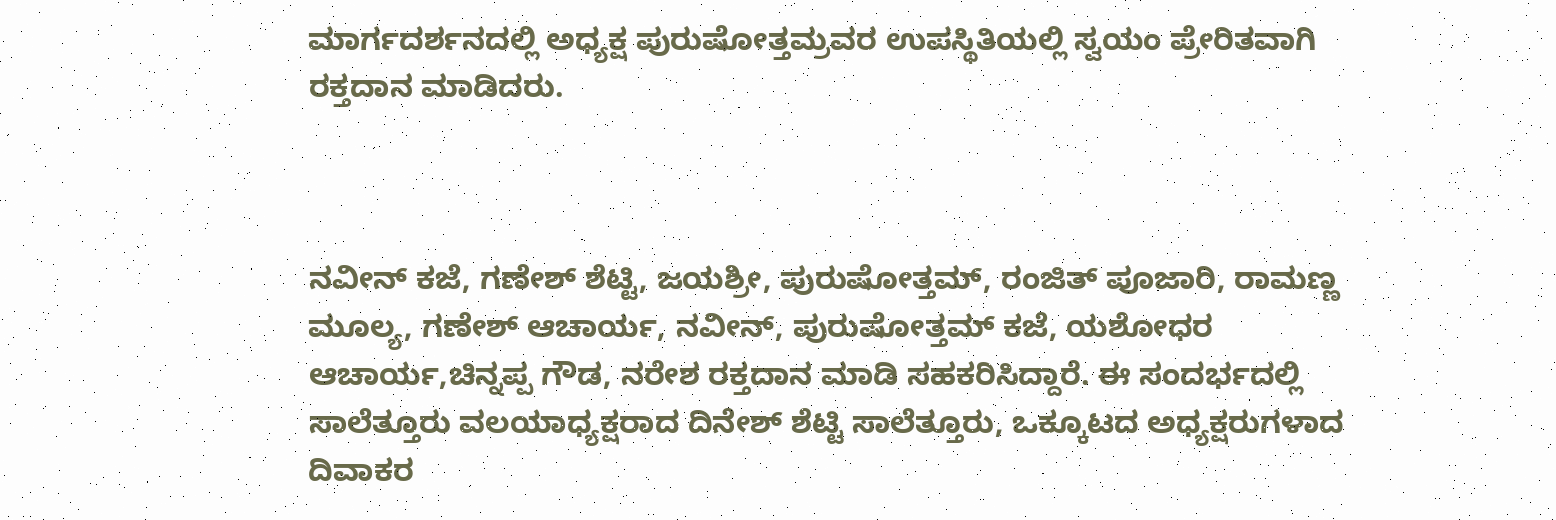ಮಾರ್ಗದರ್ಶನದಲ್ಲಿ ಅಧ್ಯಕ್ಷ ಪುರುಷೋತ್ತಮ್ರವರ ಉಪಸ್ಥಿತಿಯಲ್ಲಿ ಸ್ವಯಂ ಪ್ರೇರಿತವಾಗಿ ರಕ್ತದಾನ ಮಾಡಿದರು.



ನವೀನ್ ಕಜೆ, ಗಣೇಶ್ ಶೆಟ್ಟಿ, ಜಯಶ್ರೀ, ಪುರುಷೋತ್ತಮ್, ರಂಜಿತ್ ಪೂಜಾರಿ, ರಾಮಣ್ಣ ಮೂಲ್ಯ, ಗಣೇಶ್ ಆಚಾರ್ಯ, ನವೀನ್, ಪುರುಷೋತ್ತಮ್ ಕಜೆ, ಯಶೋಧರ ಆಚಾರ್ಯ,ಚಿನ್ನಪ್ಪ ಗೌಡ, ನರೇಶ ರಕ್ತದಾನ ಮಾಡಿ ಸಹಕರಿಸಿದ್ದಾರೆ. ಈ ಸಂದರ್ಭದಲ್ಲಿ ಸಾಲೆತ್ತೂರು ವಲಯಾಧ್ಯಕ್ಷರಾದ ದಿನೇಶ್ ಶೆಟ್ಟಿ ಸಾಲೆತ್ತೂರು, ಒಕ್ಕೂಟದ ಅಧ್ಯಕ್ಷರುಗಳಾದ ದಿವಾಕರ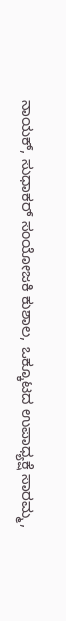ನಾಯಕ್, ಸುಧಾಕರ್ ಸಂಯೋಜಕಿ ಕುಶಾಲ, ಒಕ್ಕೂಟದ ಉಪಾಧ್ಯಕ್ಷೆ ಸಾರಮ್ಮ,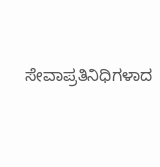ಸೇವಾಪ್ರತಿನಿಧಿಗಳಾದ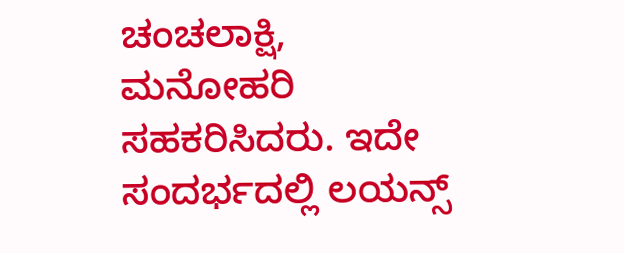ಚಂಚಲಾಕ್ಷಿ, ಮನೋಹರಿ ಸಹಕರಿಸಿದರು. ಇದೇ ಸಂದರ್ಭದಲ್ಲಿ ಲಯನ್ಸ್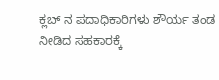ಕ್ಲಬ್ ನ ಪದಾಧಿಕಾರಿಗಳು ಶೌರ್ಯ ತಂಡ ನೀಡಿದ ಸಹಕಾರಕ್ಕೆ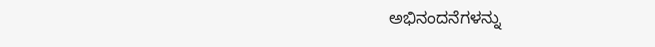ಅಭಿನಂದನೆಗಳನ್ನು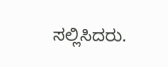ಸಲ್ಲಿಸಿದರು.